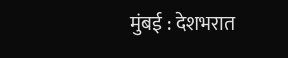मुंबई : देशभरात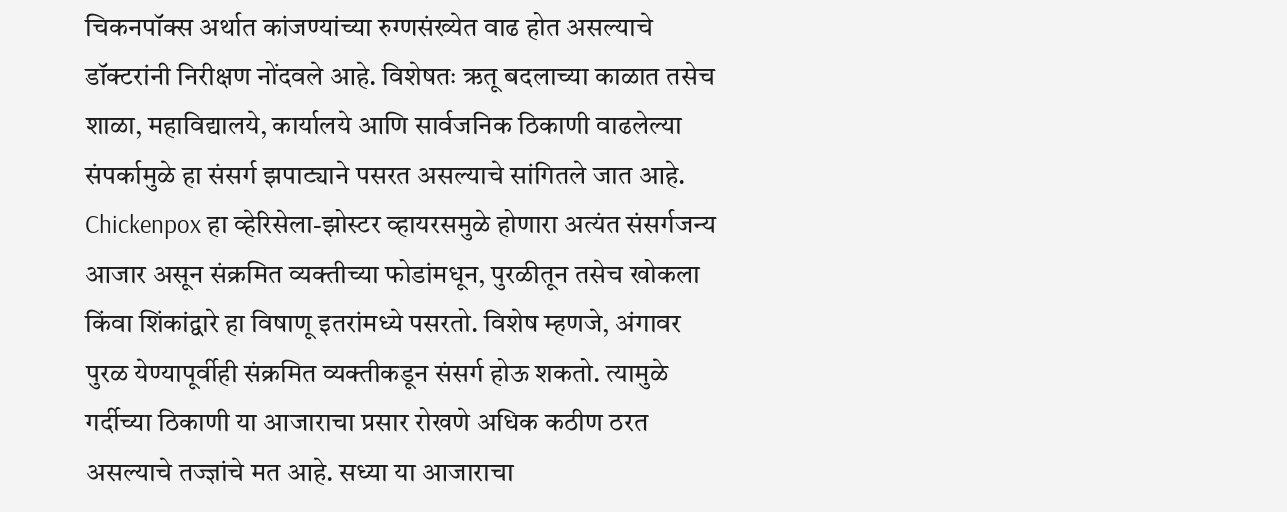चिकनपॉक्स अर्थात कांजण्यांच्या रुग्णसंख्येत वाढ होत असल्याचे डॉक्टरांनी निरीक्षण नोंदवले आहे. विशेषतः ऋतू बदलाच्या काळात तसेच शाळा, महाविद्यालये, कार्यालये आणि सार्वजनिक ठिकाणी वाढलेल्या संपर्कामुळे हा संसर्ग झपाट्याने पसरत असल्याचे सांगितले जात आहे. Chickenpox हा व्हेरिसेला-झोस्टर व्हायरसमुळे होणारा अत्यंत संसर्गजन्य आजार असून संक्रमित व्यक्तीच्या फोडांमधून, पुरळीतून तसेच खोकला किंवा शिंकांद्वारे हा विषाणू इतरांमध्ये पसरतो. विशेष म्हणजे, अंगावर पुरळ येण्यापूर्वीही संक्रमित व्यक्तीकडून संसर्ग होऊ शकतो. त्यामुळे गर्दीच्या ठिकाणी या आजाराचा प्रसार रोखणे अधिक कठीण ठरत असल्याचे तज्ज्ञांचे मत आहे. सध्या या आजाराचा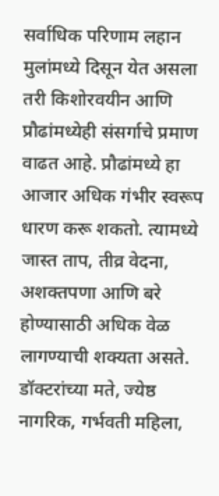सर्वाधिक परिणाम लहान मुलांमध्ये दिसून येत असला तरी किशोरवयीन आणि प्रौढांमध्येही संसर्गाचे प्रमाण वाढत आहे. प्रौढांमध्ये हा आजार अधिक गंभीर स्वरूप धारण करू शकतो. त्यामध्ये जास्त ताप, तीव्र वेदना, अशक्तपणा आणि बरे होण्यासाठी अधिक वेळ लागण्याची शक्यता असते.
डॉक्टरांच्या मते, ज्येष्ठ नागरिक, गर्भवती महिला,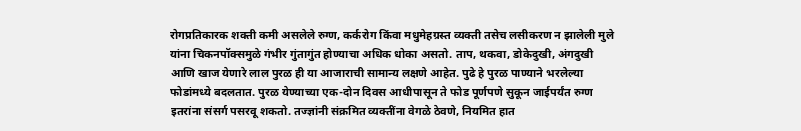रोगप्रतिकारक शक्ती कमी असलेले रुग्ण, कर्करोग किंवा मधुमेहग्रस्त व्यक्ती तसेच लसीकरण न झालेली मुले यांना चिकनपॉक्समुळे गंभीर गुंतागुंत होण्याचा अधिक धोका असतो. ताप, थकवा, डोकेदुखी, अंगदुखी आणि खाज येणारे लाल पुरळ ही या आजाराची सामान्य लक्षणे आहेत. पुढे हे पुरळ पाण्याने भरलेल्या फोडांमध्ये बदलतात. पुरळ येण्याच्या एक-दोन दिवस आधीपासून ते फोड पूर्णपणे सुकून जाईपर्यंत रुग्ण इतरांना संसर्ग पसरवू शकतो. तज्ज्ञांनी संक्रमित व्यक्तींना वेगळे ठेवणे, नियमित हात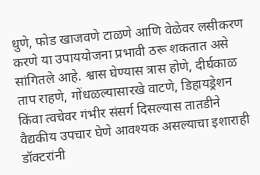धुणे, फोड खाजवणे टाळणे आणि वेळेवर लसीकरण करणे या उपाययोजना प्रभावी ठरू शकतात असे सांगितले आहे. श्वास घेण्यास त्रास होणे, दीर्घकाळ ताप राहणे, गोंधळल्यासारखे वाटणे, डिहायड्रेशन किंवा त्वचेवर गंभीर संसर्ग दिसल्यास तातडीने वैद्यकीय उपचार घेणे आवश्यक असल्याचा इशाराही डॉक्टरांनी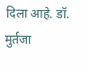दिला आहे. डॉ. मुर्तजा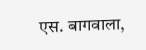एस. बागवाला,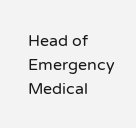Head of Emergency Medical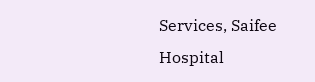Services, Saifee Hospital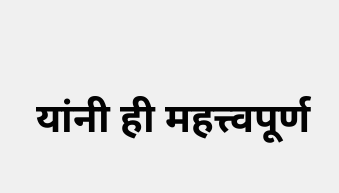यांनी ही महत्त्वपूर्ण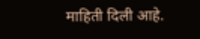माहिती दिली आहे.